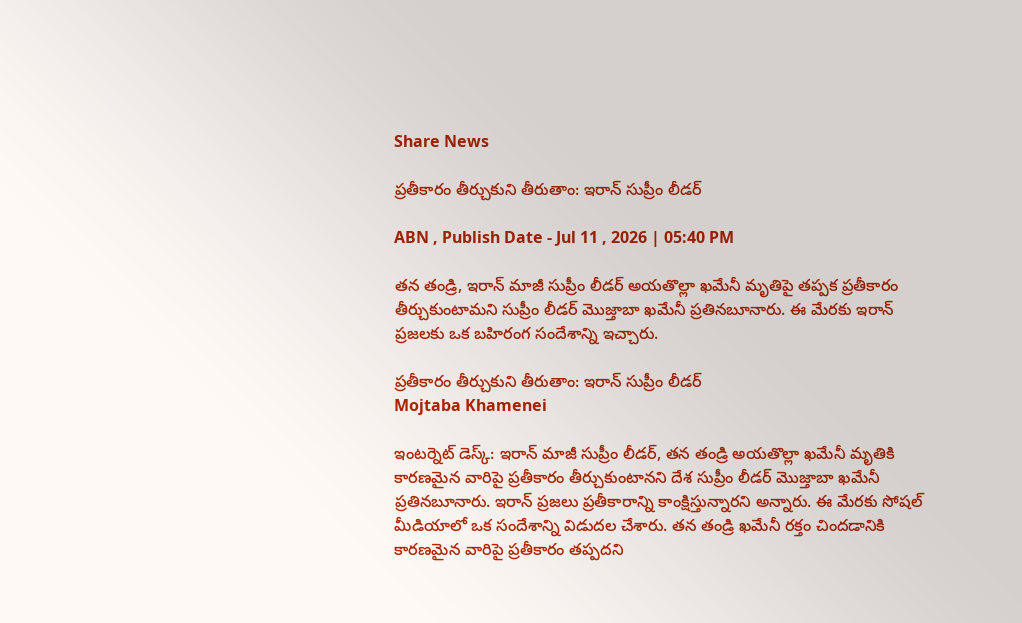Share News

ప్రతీకారం తీర్చుకుని తీరుతాం: ఇరాన్ సుప్రీం లీడర్

ABN , Publish Date - Jul 11 , 2026 | 05:40 PM

తన తండ్రి, ఇరాన్ మాజీ సుప్రీం లీడర్ అయతొల్లా ఖమేనీ మృతిపై తప్పక ప్రతీకారం తీర్చుకుంటామని సుప్రీం లీడర్ మొజ్తాబా ఖమేనీ ప్రతినబూనారు. ఈ మేరకు ఇరాన్ ప్రజలకు ఒక బహిరంగ సందేశాన్ని ఇచ్చారు.

ప్రతీకారం తీర్చుకుని తీరుతాం: ఇరాన్ సుప్రీం లీడర్
Mojtaba Khamenei

ఇంటర్నెట్ డెస్క్: ఇరాన్ మాజీ సుప్రీం లీడర్, తన తండ్రి అయతొల్లా ఖమేనీ మృతికి కారణమైన వారిపై ప్రతీకారం తీర్చుకుంటానని దేశ సుప్రీం లీడర్ మొజ్తాబా ఖమేనీ ప్రతినబూనారు. ఇరాన్ ప్రజలు ప్రతీకారాన్ని కాంక్షిస్తున్నారని అన్నారు. ఈ మేరకు సోషల్ మీడియాలో ఒక సందేశాన్ని విడుదల చేశారు. తన తండ్రి ఖమేనీ రక్తం చిందడానికి కారణమైన వారిపై ప్రతీకారం తప్పదని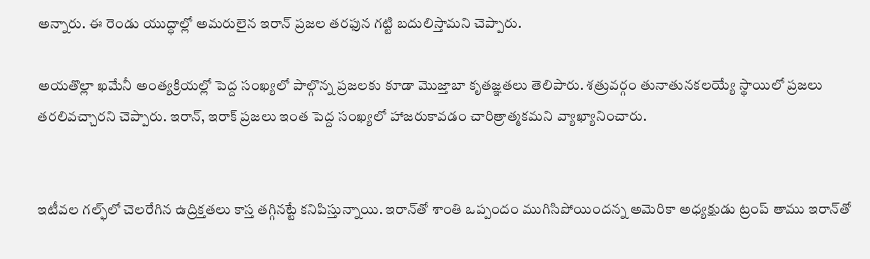అన్నారు. ఈ రెండు యుద్ధాల్లో అమరులైన ఇరాన్ ప్రజల తరఫున గట్టి బదులిస్తామని చెప్పారు.

అయతొల్లా ఖమేనీ అంత్యక్రియల్లో పెద్ద సంఖ్యలో పాల్గొన్న ప్రజలకు కూడా మొజ్తాబా కృతజ్ఞతలు తెలిపారు. శత్రువర్గం తునాతునకలయ్యే స్థాయిలో ప్రజలు తరలివచ్చారని చెప్పారు. ఇరాన్, ఇరాక్ ప్రజలు ఇంత పెద్ద సంఖ్యలో హాజరుకావడం చారిత్రాత్మకమని వ్యాఖ్యానించారు.


ఇటీవల గల్ఫ్‌లో చెలరేగిన ఉద్రిక్తతలు కాస్త తగ్గినట్టే కనిపిస్తున్నాయి. ఇరాన్‌తో శాంతి ఒప్పందం ముగిసిపోయిందన్న అమెరికా అధ్యక్షుడు ట్రంప్ తాము ఇరాన్‌తో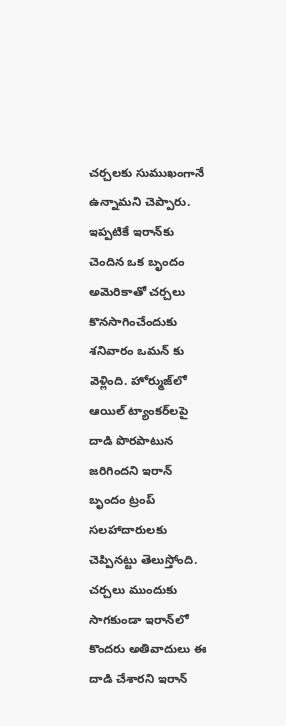చర్చలకు సుముఖంగానే ఉన్నామని చెప్పారు. ఇప్పటికే ఇరాన్‌కు చెందిన ఒక బృందం అమెరికాతో చర్చలు కొనసాగించేందుకు శనివారం ఒమన్ ‌కు వెళ్లింది. హోర్ముజ్‌లో ఆయిల్ ట్యాంకర్‌లపై దాడి పొరపాటున జరిగిందని ఇరాన్ బృందం ట్రంప్ సలహాదారులకు చెప్పినట్టు తెలుస్తోంది. చర్చలు ముందుకు సాగకుండా ఇరాన్‌లో కొందరు అతివాదులు ఈ దాడి చేశారని ఇరాన్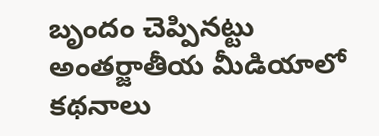బృందం చెప్పినట్టు అంతర్జాతీయ మీడియాలో కథనాలు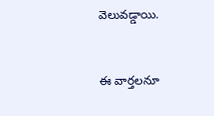వెలువడ్డాయి.


ఈ వార్తలనూ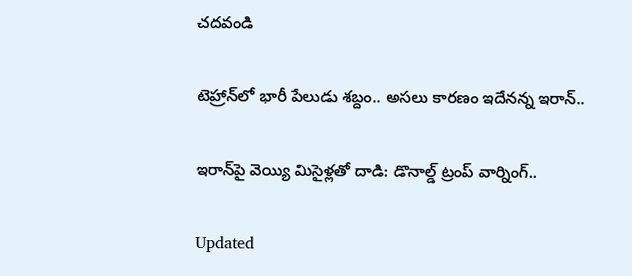చదవండి

టెహ్రాన్‌లో భారీ పేలుడు శబ్దం.. అసలు కారణం ఇదేనన్న ఇరాన్..

ఇరాన్‌పై వెయ్యి మిసైళ్లతో దాడి: డొనాల్డ్ ట్రంప్ వార్నింగ్..

Updated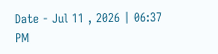Date - Jul 11 , 2026 | 06:37 PM